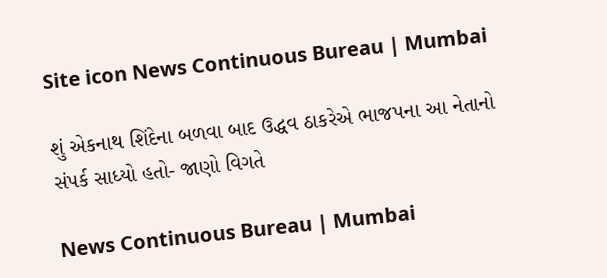Site icon News Continuous Bureau | Mumbai

શું એકનાથ શિંદેના બળવા બાદ ઉદ્ધવ ઠાકરેએ ભાજપના આ નેતાનો સંપર્ક સાધ્યો હતો- જાણો વિગતે

News Continuous Bureau | Mumbai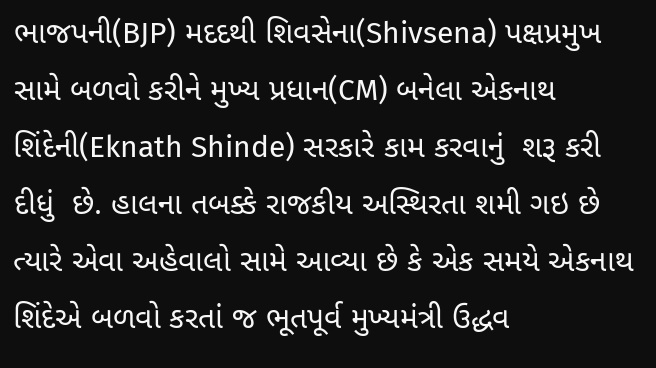ભાજપની(BJP) મદદથી શિવસેના(Shivsena) પક્ષપ્રમુખ સામે બળવો કરીને મુખ્ય પ્રધાન(CM) બનેલા એકનાથ શિંદેની(Eknath Shinde) સરકારે કામ કરવાનું  શરૂ કરી દીધું  છે. હાલના તબક્કે રાજકીય અસ્થિરતા શમી ગઇ છે ત્યારે એવા અહેવાલો સામે આવ્યા છે કે એક સમયે એકનાથ શિંદેએ બળવો કરતાં જ ભૂતપૂર્વ મુખ્યમંત્રી ઉદ્ધવ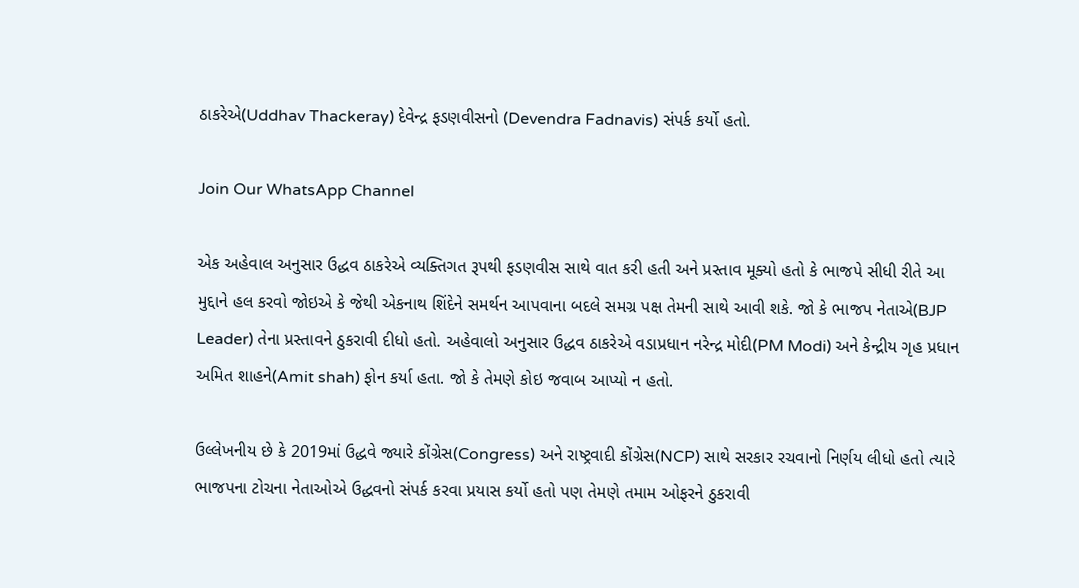ઠાકરેએ(Uddhav Thackeray) દેવેન્દ્ર ફડણવીસનો (Devendra Fadnavis) સંપર્ક કર્યો હતો.

Join Our WhatsApp Channel

એક અહેવાલ અનુસાર ઉદ્ધવ ઠાકરેએ વ્યક્તિગત રૂપથી ફડણવીસ સાથે વાત કરી હતી અને પ્રસ્તાવ મૂક્યો હતો કે ભાજપે સીધી રીતે આ મુદ્દાને હલ કરવો જોઇએ કે જેથી એકનાથ શિંદેને સમર્થન આપવાના બદલે સમગ્ર પક્ષ તેમની સાથે આવી શકે. જો કે ભાજપ નેતાએ(BJP Leader) તેના પ્રસ્તાવને ઠુકરાવી દીધો હતો. અહેવાલો અનુસાર ઉદ્ધવ ઠાકરેએ વડાપ્રધાન નરેન્દ્ર મોદી(PM Modi) અને કેન્દ્રીય ગૃહ પ્રધાન અમિત શાહને(Amit shah) ફોન કર્યા હતા. જો કે તેમણે કોઇ જવાબ આપ્યો ન હતો.

ઉલ્લેખનીય છે કે 2019માં ઉદ્ધવે જ્યારે કોંગ્રેસ(Congress) અને રાષ્ટ્રવાદી કોંગ્રેસ(NCP) સાથે સરકાર રચવાનો નિર્ણય લીધો હતો ત્યારે ભાજપના ટોચના નેતાઓએ ઉદ્ધવનો સંપર્ક કરવા પ્રયાસ કર્યો હતો પણ તેમણે તમામ ઓફરને ઠુકરાવી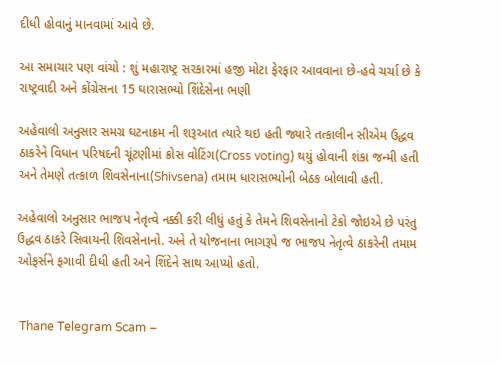દીધી હોવાનું માનવામાં આવે છે.

આ સમાચાર પણ વાંચો : શું મહારાષ્ટ્ર સરકારમાં હજી મોટા ફેરફાર આવવાના છે-હવે ચર્ચા છે કે રાષ્ટ્રવાદી અને કોંગ્રેસના 15 ઘારાસભ્યો શિંદેસેના ભણી

અહેવાલો અનુસાર સમગ્ર ઘટનાક્રમ ની શરૂઆત ત્યારે થઇ હતી જ્યારે તત્કાલીન સીએમ ઉદ્ધવ ઠાકરેને વિધાન પરિષદની ચૂંટણીમાં ક્રોસ વોટિંગ(Cross voting) થયું હોવાની શંકા જન્મી હતી અને તેમણે તત્કાળ શિવસેનાના(Shivsena) તમામ ધારાસભ્યોની બેઠક બોલાવી હતી.

અહેવાલો અનુસાર ભાજપ નેતૃત્વે નક્કી કરી લીધું હતું કે તેમને શિવસેનાનો ટેકો જોઇએ છે પરંતુ ઉદ્ધવ ઠાકરે સિવાયની શિવસેનાનો. અને તે યોજનાના ભાગરૂપે જ ભાજપ નેતૃત્વે ઠાકરેની તમામ ઓફર્સને ફગાવી દીધી હતી અને શિંદેને સાથ આપ્યો હતો.


 Thane Telegram Scam –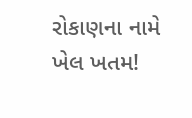રોકાણના નામે ખેલ ખતમ!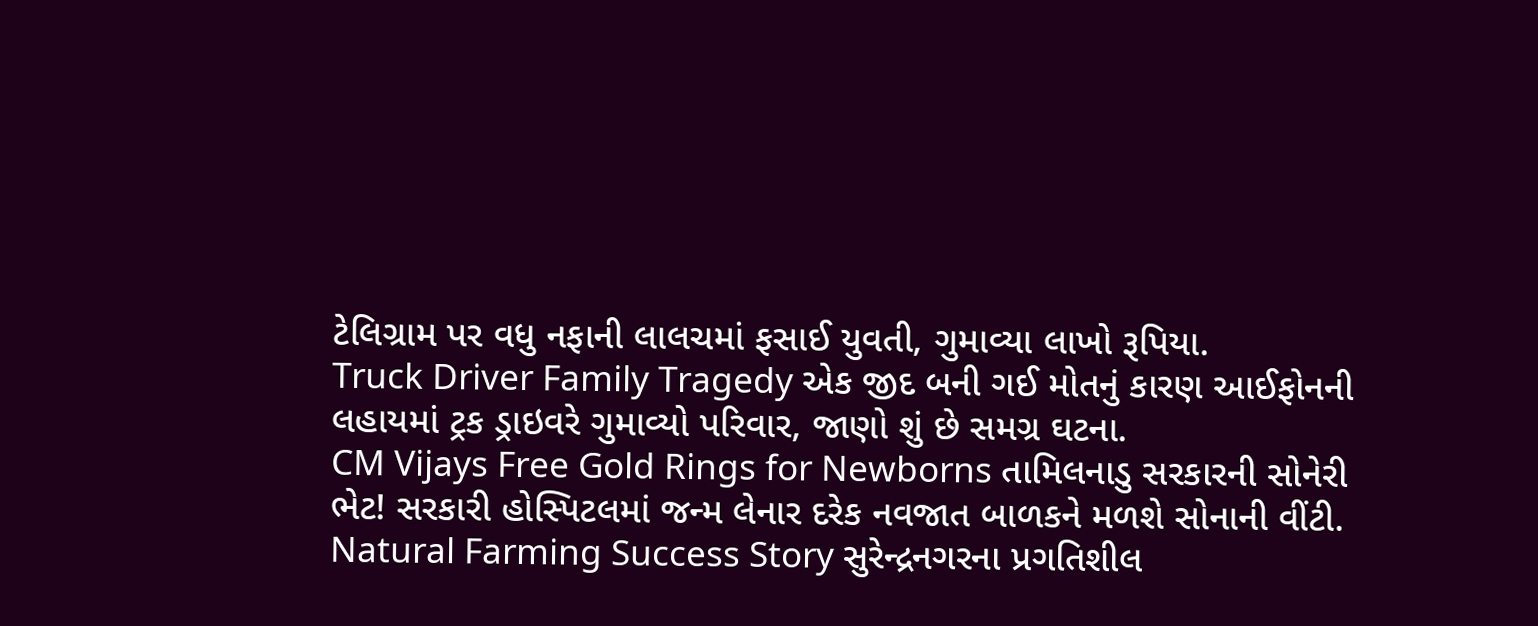ટેલિગ્રામ પર વધુ નફાની લાલચમાં ફસાઈ યુવતી, ગુમાવ્યા લાખો રૂપિયા.
Truck Driver Family Tragedy એક જીદ બની ગઈ મોતનું કારણ આઈફોનની લહાયમાં ટ્રક ડ્રાઇવરે ગુમાવ્યો પરિવાર, જાણો શું છે સમગ્ર ઘટના.
CM Vijays Free Gold Rings for Newborns તામિલનાડુ સરકારની સોનેરી ભેટ! સરકારી હોસ્પિટલમાં જન્મ લેનાર દરેક નવજાત બાળકને મળશે સોનાની વીંટી.
Natural Farming Success Story સુરેન્દ્રનગરના પ્રગતિશીલ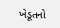ખેડૂતનો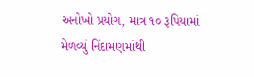અનોખો પ્રયોગ, માત્ર ૧૦ રૂપિયામાં મેળવ્યું નિંદામણમાંથી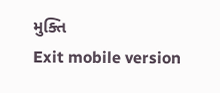મુક્તિ
Exit mobile version